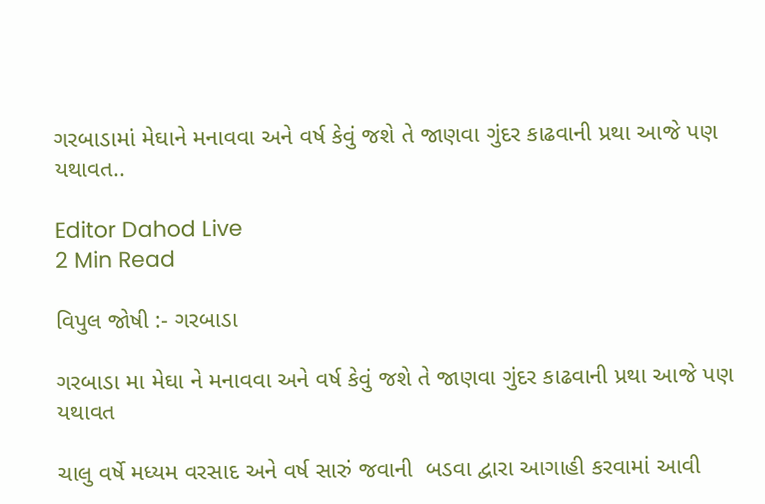ગરબાડામાં મેઘાને મનાવવા અને વર્ષ કેવું જશે તે જાણવા ગુંદર કાઢવાની પ્રથા આજે પણ યથાવત..

Editor Dahod Live
2 Min Read

વિપુલ જોષી :- ગરબાડા

ગરબાડા મા મેઘા ને મનાવવા અને વર્ષ કેવું જશે તે જાણવા ગુંદર કાઢવાની પ્રથા આજે પણ યથાવત

ચાલુ વર્ષે મધ્યમ વરસાદ અને વર્ષ સારું જવાની  બડવા દ્વારા આગાહી કરવામાં આવી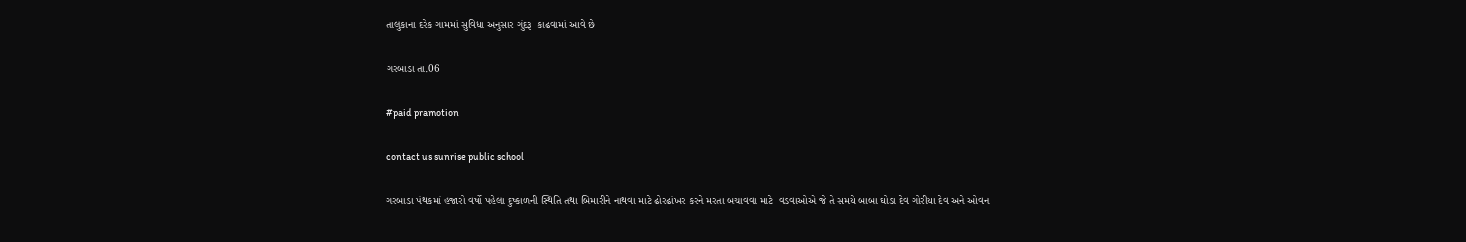તાલુકાના દરેક ગામમાં સુવિધા અનુસાર ગુંદરૂ  કાઢવામાં આવે છે

ગરબાડા તા.06

#paid pramotion

contact us sunrise public school

ગરબાડા પંથકમાં હજારો વર્ષો પહેલા દુષ્કાળની સ્થિતિ તથા બિમારીને નાથવા માટે ઢોરઢાંખર કરને મરતા બચાવવા માટે  વડવાઓએ જે તે સમયે બાબા ઘોડા દેવ ગોરીયા દેવ અને ઓવન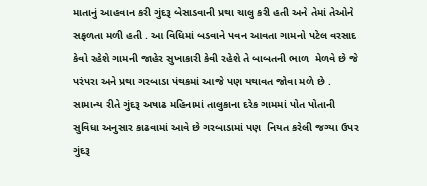માતાનું આહવાન કરી ગુંદરૂ બેસાડવાની પ્રથા ચાલુ કરી હતી અને તેમાં તેઓને સફળતા મળી હતી . આ વિધિમાં બડવાને પવન આવતા ગામનો પટેલ વરસાદ કેવો રહેશે ગામની જાહેર સુખાકારી કેવી રહેશે તે બાબતની ભાળ  મેળવે છે જે પરંપરા અને પ્રથા ગરબાડા પંથકમાં આજે પણ યથાવત જોવા મળે છે . સામાન્ય રીતે ગુંદરૂ અષાઢ મહિનામાં તાલુકાના દરેક ગામમાં પોત પોતાની સુવિધા અનુસાર કાઢવામાં આવે છે ગરબાડામાં પણ  નિયત કરેલી જગ્યા ઉપર ગુંદરૂ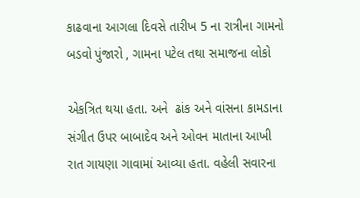કાઢવાના આગલા દિવસે તારીખ 5 ના રાત્રીના ગામનો બડવો પુંજારો , ગામના પટેલ તથા સમાજના લોકો

એકત્રિત થયા હતા. અને  ઢાંક અને વાંસના કામડાના સંગીત ઉપર બાબાદેવ અને ઓવન માતાના આખી રાત ગાયણા ગાવામાં આવ્યા હતા. વહેલી સવારના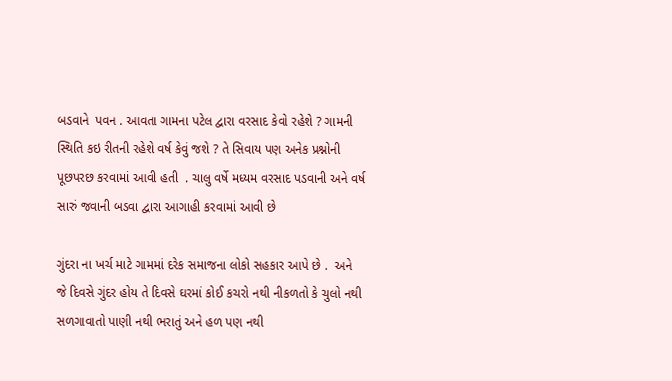બડવાને  પવન . આવતા ગામના પટેલ દ્વારા વરસાદ કેવો રહેશે ? ગામની સ્થિતિ કઇ રીતની રહેશે વર્ષ કેવું જશે ? તે સિવાય પણ અનેક પ્રશ્નોની પૂછપરછ કરવામાં આવી હતી  . ચાલુ વર્ષે મધ્યમ વરસાદ પડવાની અને વર્ષ સારું જવાની બડવા દ્વારા આગાહી કરવામાં આવી છે

ગુંદરા ના ખર્ચ માટે ગામમાં દરેક સમાજના લોકો સહકાર આપે છે .  અને જે દિવસે ગુંદર હોય તે દિવસે ઘરમાં કોઈ કચરો નથી નીકળતો કે ચુલો નથી સળગાવાતો પાણી નથી ભરાતું અને હળ પણ નથી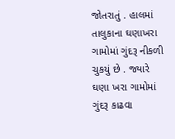જોતરાતું . હાલમાં તાલુકાના ઘણાખરા ગામોમાં ગુંદરૂ નીકળી ચુકયું છે . જ્યારે ઘણા ખરા ગામોમાં ગુંદરૂ કાઢવા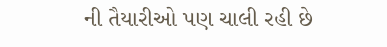ની તૈયારીઓ પણ ચાલી રહી છે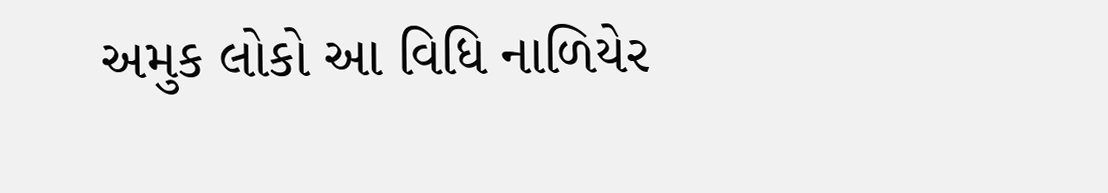અમુક લોકો આ વિધિ નાળિયેર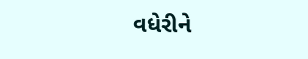વધેરીને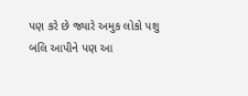પણ કરે છે જ્યારે અમુક લોકો પશુ બલિ આપીને પણ આ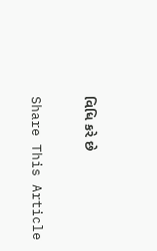વિધિ કરે છે

Share This Article